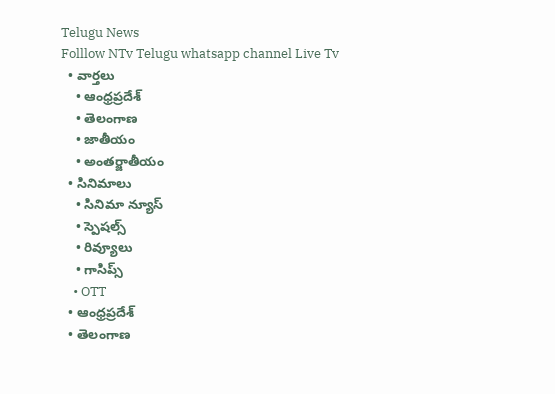Telugu News
Folllow NTv Telugu whatsapp channel Live Tv
  • వార్తలు
    • ఆంధ్రప్రదేశ్
    • తెలంగాణ
    • జాతీయం
    • అంతర్జాతీయం
  • సినిమాలు
    • సినిమా న్యూస్
    • స్పెషల్స్
    • రివ్యూలు
    • గాసిప్స్
    • OTT
  • ఆంధ్రప్రదేశ్
  • తెలంగాణ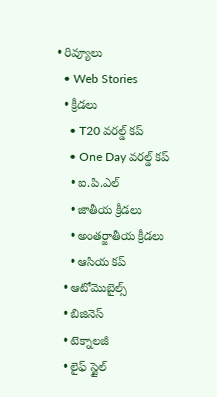• రివ్యూలు
  • Web Stories
  • క్రీడలు
    • T20 వరల్డ్ కప్
    • One Day వరల్డ్ కప్
    • ఐ.పి.ఎల్
    • జాతీయ క్రీడలు
    • అంతర్జాతీయ క్రీడలు
    • ఆసియ కప్
  • ఆటోమొబైల్స్
  • బిజినెస్‌
  • టెక్నాలజీ
  • లైఫ్ స్టైల్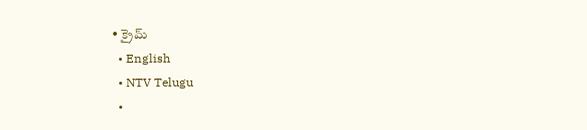• క్రైమ్
  • English
  • NTV Telugu
  •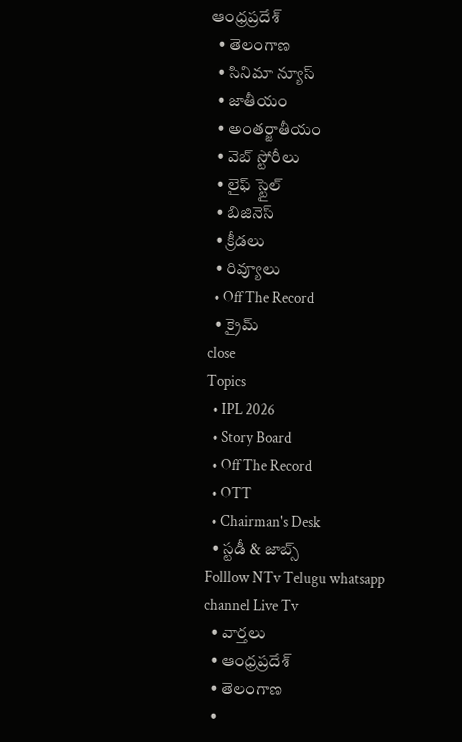ఆంధ్రప్రదేశ్
  • తెలంగాణ
  • సినిమా న్యూస్
  • జాతీయం
  • అంతర్జాతీయం
  • వెబ్ స్టోరీలు
  • లైఫ్ స్టైల్
  • బిజినెస్‌
  • క్రీడలు
  • రివ్యూలు
  • Off The Record
  • క్రైమ్
close
Topics
  • IPL 2026
  • Story Board
  • Off The Record
  • OTT
  • Chairman's Desk
  • స్టడీ & జాబ్స్
Folllow NTv Telugu whatsapp channel Live Tv
  • వార్తలు
  • ఆంధ్రప్రదేశ్
  • తెలంగాణ
  •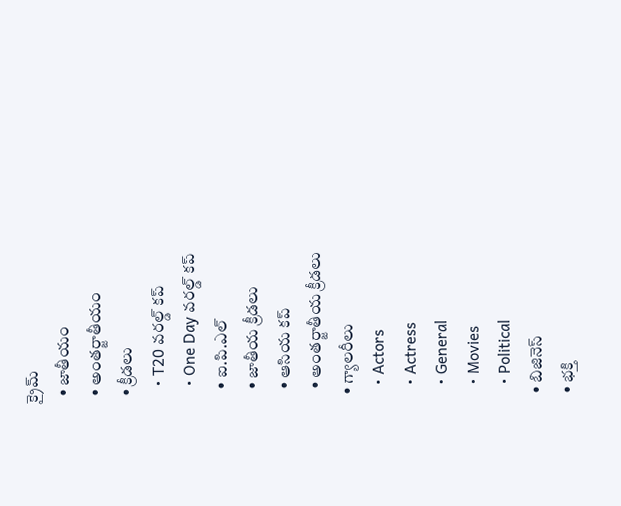క్రైమ్
  • జాతీయం
  • అంతర్జాతీయం
  • క్రీడలు
    • T20 వరల్డ్ కప్
    • One Day వరల్డ్ కప్
    • ఐ.పి.ఎల్
    • జాతీయ క్రీడలు
    • ఆసియ కప్
    • అంతర్జాతీయ క్రీడలు
  • గ్యాలరీలు
    • Actors
    • Actress
    • General
    • Movies
    • Political
  • బిజినెస్‌
  • భక్తి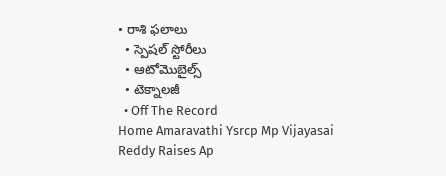• రాశి ఫలాలు
  • స్పెషల్‌ స్టోరీలు
  • ఆటోమొబైల్స్
  • టెక్నాలజీ
  • Off The Record
Home Amaravathi Ysrcp Mp Vijayasai Reddy Raises Ap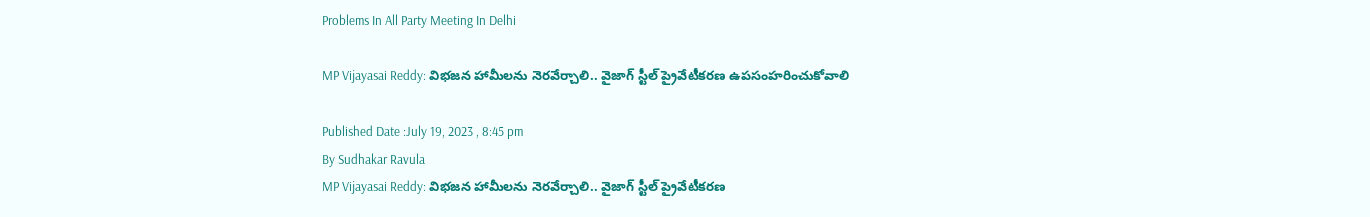Problems In All Party Meeting In Delhi

MP Vijayasai Reddy: విభజన హామీలను నెరవేర్చాలి.. వైజాగ్‌ స్టీల్‌ ప్రైవేటీకరణ ఉపసంహరించుకోవాలి

Published Date :July 19, 2023 , 8:45 pm
By Sudhakar Ravula
MP Vijayasai Reddy: విభజన హామీలను నెరవేర్చాలి.. వైజాగ్‌ స్టీల్‌ ప్రైవేటీకరణ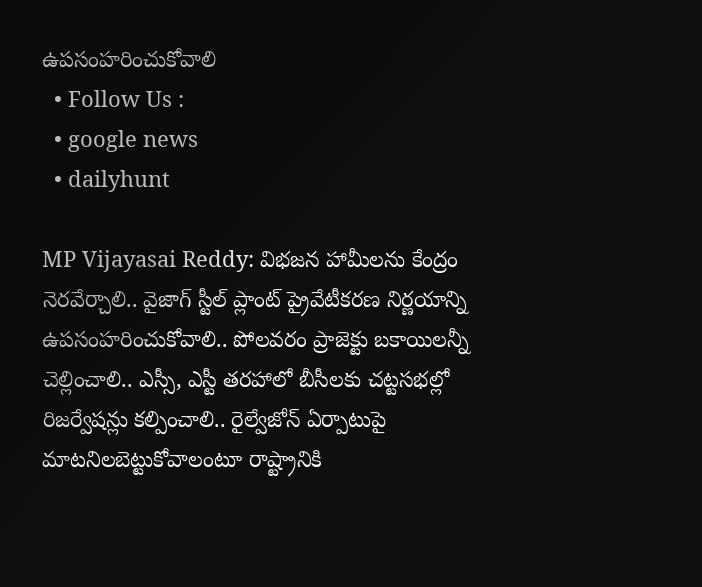ఉపసంహరించుకోవాలి
  • Follow Us :
  • google news
  • dailyhunt

MP Vijayasai Reddy: విభజన హామీలను కేంద్రం నెరవేర్చాలి.. వైజాగ్‌ స్టీల్‌ ప్లాంట్‌ ప్రైవేటీకరణ నిర్ణయాన్ని ఉపసంహరించుకోవాలి.. పోలవరం ప్రాజెక్టు బకాయిలన్నీ చెల్లించాలి.. ఎస్సీ, ఎస్టీ తరహాలో బీసీలకు చట్టసభల్లో రిజర్వేషన్లు కల్పించాలి.. రైల్వేజోన్‌ ఏర్పాటుపై మాటనిలబెట్టుకోవాలంటూ రాష్ట్రానికి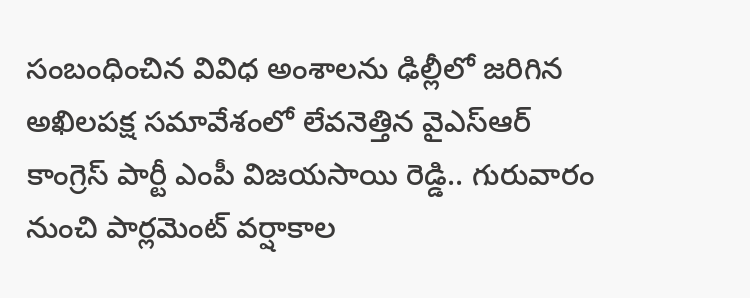సంబంధించిన వివిధ అంశాలను ఢిల్లీలో జరిగిన అఖిలపక్ష సమావేశంలో లేవనెత్తిన వైఎస్‌ఆర్‌ కాంగ్రెస్‌ పార్టీ ఎంపీ విజయసాయి రెడ్డి.. గురువారం నుంచి పార్లమెంట్‌ వర్షాకాల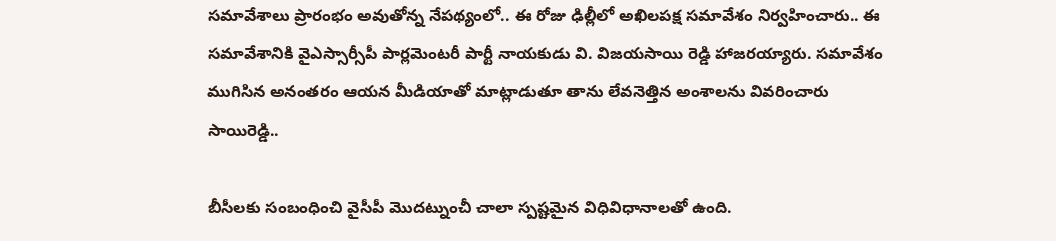సమావేశాలు ప్రారంభం అవుతోన్న నేపథ్యంలో.. ఈ రోజు ఢిల్లీలో అఖిలపక్ష సమావేశం నిర్వహించారు.. ఈ సమావేశానికి వైఎస్సార్సీపీ పార్లమెంటరీ పార్టీ నాయకుడు వి. విజయసాయి రెడ్డి హాజరయ్యారు. సమావేశం ముగిసిన అనంతరం ఆయన మీడియాతో మాట్లాడుతూ తాను లేవనెత్తిన అంశాలను వివరించారు సాయిరెడ్డి..

బీసీలకు సంబంధించి వైసీపీ మొదట్నుంచీ చాలా స్పష్టమైన విధివిధానాలతో ఉంది.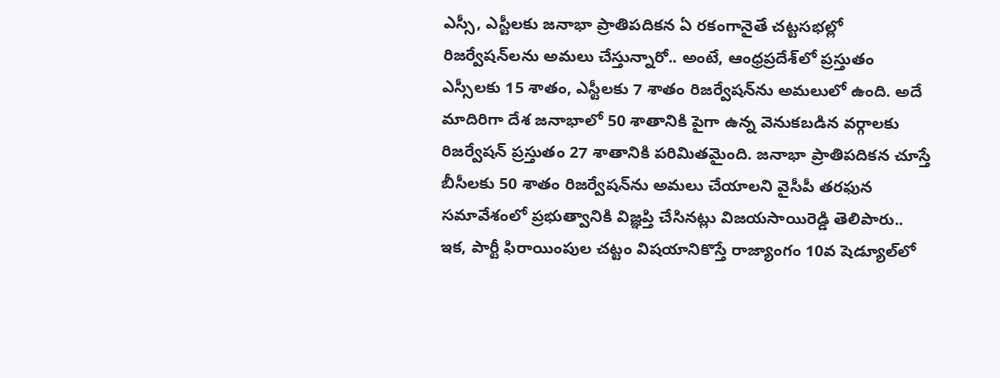ఎస్సీ, ఎస్టీలకు జనాభా ప్రాతిపదికన ఏ రకంగానైతే చట్టసభల్లో రిజర్వేషన్‌లను అమలు చేస్తున్నారో.. అంటే, ఆంధ్రప్రదేశ్‌లో ప్రస్తుతం ఎస్సీలకు 15 శాతం, ఎస్టీలకు 7 శాతం రిజర్వేషన్‌ను అమలులో ఉంది. అదే మాదిరిగా దేశ జనాభాలో 50 శాతానికి పైగా ఉన్న వెనుకబడిన వర్గాలకు రిజర్వేషన్‌ ప్రస్తుతం 27 శాతానికి పరిమితమైంది. జనాభా ప్రాతిపదికన చూస్తే బీసీలకు 50 శాతం రిజర్వేషన్‌ను అమలు చేయాలని వైసీపీ తరఫున సమావేశంలో ప్రభుత్వానికి విజ్ఞప్తి చేసినట్లు విజయసాయిరెడ్డి తెలిపారు.. ఇక, పార్టీ ఫిరాయింపుల చట్టం విషయానికొస్తే రాజ్యాంగం 10వ షెడ్యూల్‌లో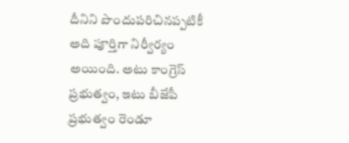దీనిని పొందుపరిచినప్పటికీ అది పూర్తిగా నిర్వీర్యం అయింది. అటు కాంగ్రెస్‌ ప్రభుత్వం, ఇటు బీజేపీ ప్రభుత్వం రెండూ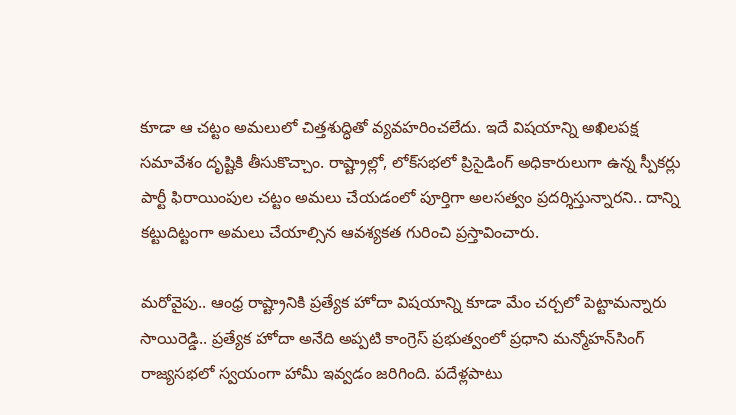కూడా ఆ చట్టం అమలులో చిత్తశుద్ధితో వ్యవహరించలేదు. ఇదే విషయాన్ని అఖిలపక్ష సమావేశం దృష్టికి తీసుకొచ్చాం. రాష్ట్రాల్లో, లోక్‌సభలో ప్రిసైడింగ్‌ అధికారులుగా ఉన్న స్పీకర్లు పార్టీ ఫిరాయింపుల చట్టం అమలు చేయడంలో పూర్తిగా అలసత్వం ప్రదర్శిస్తున్నారని.. దాన్ని కట్టుదిట్టంగా అమలు చేయాల్సిన ఆవశ్యకత గురించి ప్రస్తావించారు.

మరోవైపు.. ఆంధ్ర రాష్ట్రానికి ప్రత్యేక హోదా విషయాన్ని కూడా మేం చర్చలో పెట్టామన్నారు సాయిరెడ్డి.. ప్రత్యేక హోదా అనేది అప్పటి కాంగ్రెస్‌ ప్రభుత్వంలో ప్రధాని మన్మోహన్‌సింగ్‌ రాజ్యసభలో స్వయంగా హామీ ఇవ్వడం జరిగింది. పదేళ్లపాటు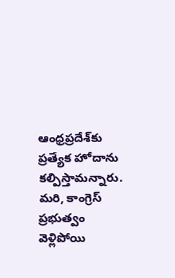ఆంధ్రప్రదేశ్‌కు ప్రత్యేక హోదాను కల్పిస్తామన్నారు. మరి, కాంగ్రెస్‌ ప్రభుత్వం వెళ్లిపోయి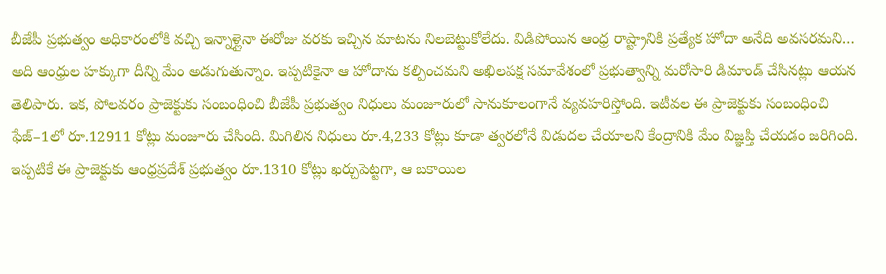బీజేపీ ప్రభుత్వం అధికారంలోకి వచ్చి ఇన్నాళ్లైనా ఈరోజు వరకు ఇచ్చిన మాటను నిలబెట్టుకోలేదు. విడిపోయిన ఆంధ్ర రాష్ట్రానికి ప్రత్యేక హోదా అనేది అవసరమని… అది ఆంధ్రుల హక్కుగా దీన్ని మేం అడుగుతున్నాం. ఇప్పటికైనా ఆ హోదాను కల్పించమని అఖిలపక్ష సమావేశంలో ప్రభుత్వాన్ని మరోసారి డిమాండ్ చేసినట్లు ఆయన తెలిపారు. ఇక, పోలవరం ప్రాజెక్టుకు సంబంధించి బీజేపీ ప్రభుత్వం నిధులు మంజూరులో సానుకూలంగానే వ్యవహరిస్తోంది. ఇటీవల ఈ ప్రాజెక్టుకు సంబంధించి ఫేజ్‌–1లో రూ.12911 కోట్లు మంజూరు చేసింది. మిగిలిన నిధులు రూ.4,233 కోట్లు కూడా త్వరలోనే విడుదల చేయాలని కేంద్రానికి మేం విజ్ఞప్తి చేయడం జరిగింది. ఇప్పటికే ఈ ప్రాజెక్టుకు ఆంధ్రప్రదేశ్‌ ప్రభుత్వం రూ.1310 కోట్లు ఖర్చుపెట్టగా, ఆ బకాయిల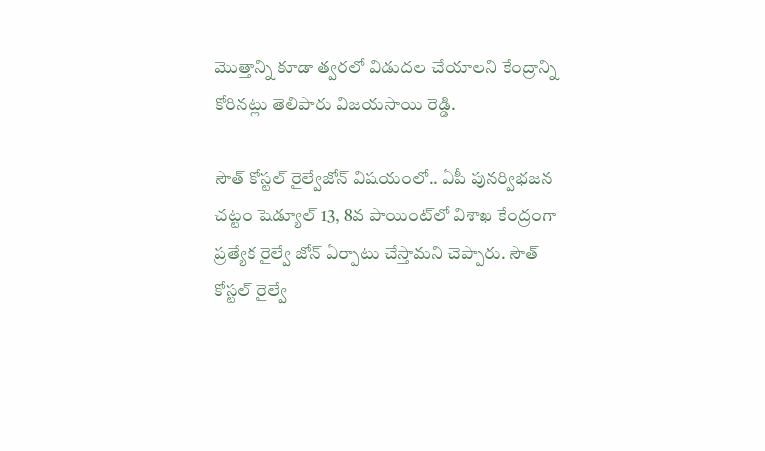మొత్తాన్ని కూడా త్వరలో విడుదల చేయాలని కేంద్రాన్ని కోరినట్లు తెలిపారు విజయసాయి రెడ్డి.

సౌత్‌ కోస్టల్‌ రైల్వేజోన్‌ విషయంలో.. ఏపీ పునర్విభజన చట్టం షెడ్యూల్‌ 13, 8వ పాయింట్‌లో విశాఖ కేంద్రంగా ప్రత్యేక రైల్వే జోన్‌ ఏర్పాటు చేస్తామని చెప్పారు. సౌత్‌ కోస్టల్‌ రైల్వే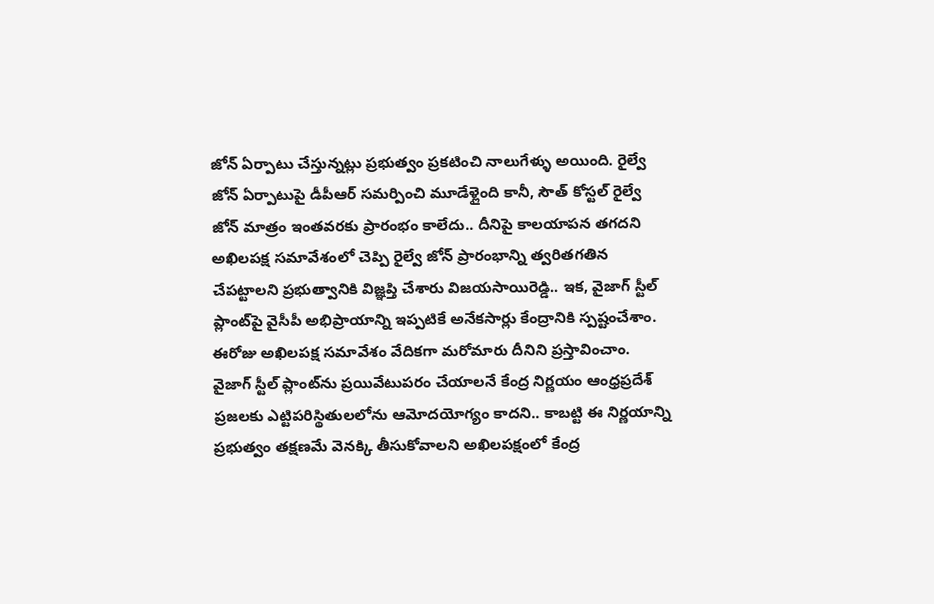జోన్‌ ఏర్పాటు చేస్తున్నట్లు ప్రభుత్వం ప్రకటించి నాలుగేళ్ళు అయింది. రైల్వే జోన్‌ ఏర్పాటుపై డీపీఆర్‌ సమర్పించి మూడేళ్లైంది కానీ, సౌత్‌ కోస్టల్‌ రైల్వే జోన్‌ మాత్రం ఇంతవరకు ప్రారంభం కాలేదు.. దీనిపై కాలయాపన తగదని అఖిలపక్ష సమావేశంలో చెప్పి రైల్వే జోన్‌ ప్రారంభాన్ని త్వరితగతిన చేపట్టాలని ప్రభుత్వానికి విజ్ఞప్తి చేశారు విజయసాయిరెడ్డి.. ఇక, వైజాగ్‌ స్టీల్‌ ప్లాంట్‌పై వైసీపీ అభిప్రాయాన్ని ఇప్పటికే అనేకసార్లు కేంద్రానికి స్పష్టంచేశాం. ఈరోజు అఖిలపక్ష సమావేశం వేదికగా మరోమారు దీనిని ప్రస్తావించాం. వైజాగ్‌ స్టీల్‌ ప్లాంట్‌ను ప్రయివేటుపరం చేయాలనే కేంద్ర నిర్ణయం ఆంధ్రప్రదేశ్‌ ప్రజలకు ఎట్టిపరిస్థితులలోను ఆమోదయోగ్యం కాదని.. కాబట్టి ఈ నిర్ణయాన్ని ప్రభుత్వం తక్షణమే వెనక్కి తీసుకోవాలని అఖిలపక్షంలో కేంద్ర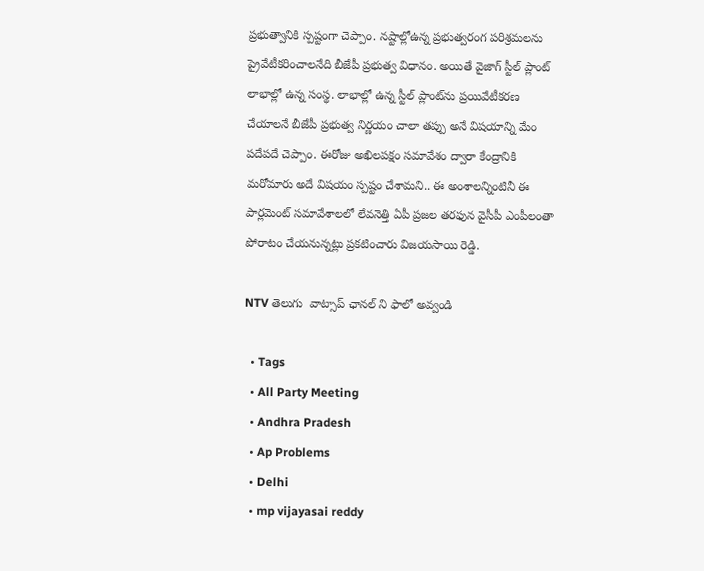ప్రభుత్వానికి స్పష్టంగా చెప్పాం. నష్టాల్లోఉన్న ప్రభుత్వరంగ పరిశ్రమలను ప్రైవేటీకరించాలనేది బీజేపీ ప్రభుత్వ విధానం. అయితే వైజాగ్‌ స్టీల్‌ ప్లాంట్‌ లాభాల్లో ఉన్న సంస్థ. లాభాల్లో ఉన్న స్టీల్‌ ప్లాంట్‌ను ప్రయివేటీకరణ చేయాలనే బీజేపీ ప్రభుత్వ నిర్ణయం చాలా తప్పు అనే విషయాన్ని మేం పదేపదే చెప్పాం. ఈరోజు అఖిలపక్షం సమావేశం ద్వారా కేంద్రానికి మరోమారు అదే విషయం స్పష్టం చేశామని.. ఈ అంశాలన్నింటినీ ఈ పార్లమెంట్‌ సమావేశాలలో లేవనెత్తి ఏపీ ప్రజల తరఫున వైసీపీ ఎంపీలంతా పోరాటం చేయనున్నట్లు ప్రకటించారు విజయసాయి రెడ్డి.

NTV తెలుగు  వాట్సాప్ ఛానల్ ని ఫాలో అవ్వండి

  • Tags
  • All Party Meeting
  • Andhra Pradesh
  • Ap Problems
  • Delhi
  • mp vijayasai reddy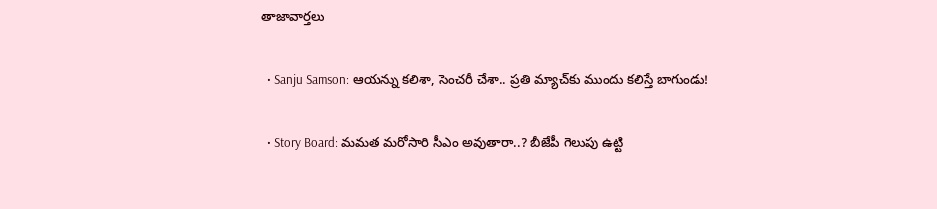తాజావార్తలు

  • Sanju Samson: ఆయన్ను కలిశా, సెంచరీ చేశా.. ప్రతి మ్యాచ్‌కు ముందు కలిస్తే బాగుండు!

  • Story Board: మమత మరోసారి సీఎం అవుతారా..? బీజేపీ గెలుపు ఉట్టి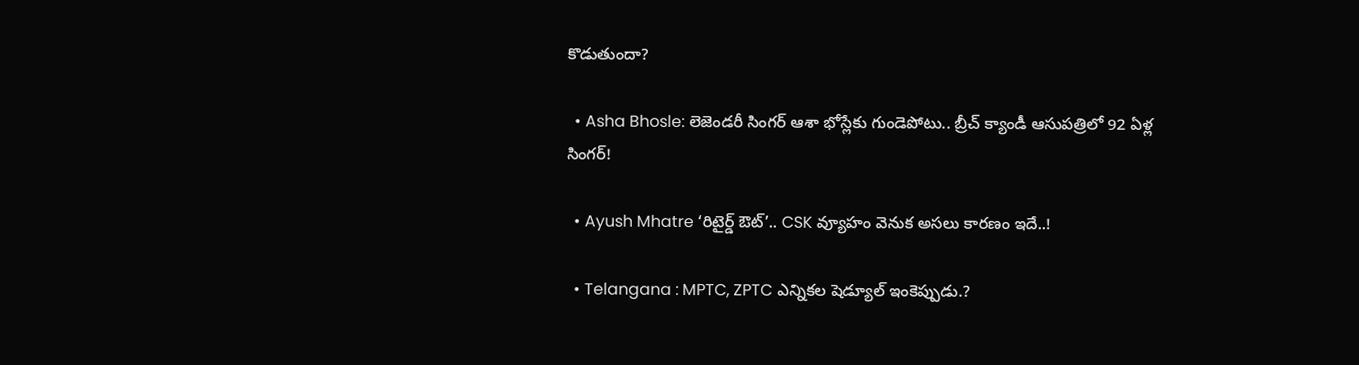కొడుతుందా?

  • Asha Bhosle: లెజెండరీ సింగర్ ఆశా భోస్లేకు గుండెపోటు.. బ్రీచ్ క్యాండీ ఆసుపత్రిలో 92 ఏళ్ల సింగర్!

  • Ayush Mhatre ‘రిటైర్డ్ ఔట్’.. CSK వ్యూహం వెనుక అసలు కారణం ఇదే..!

  • Telangana : MPTC, ZPTC ఎన్నికల షెడ్యూల్ ఇంకెప్పుడు.?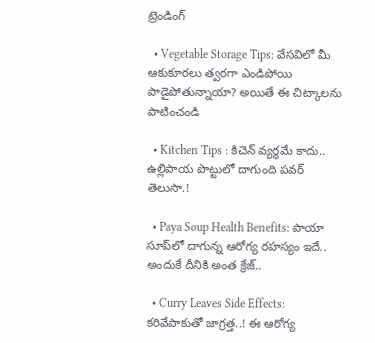ట్రెండింగ్‌

  • Vegetable Storage Tips: వేసవిలో మీ ఆకుకూరలు త్వరగా ఎండిపోయి పాడైపోతున్నాయా? అయితే ఈ చిట్కాలను పాటించండి

  • Kitchen Tips : కిచెన్ వ్యర్థమే కాదు.. ఉల్లిపాయ పొట్టులో దాగుంది పవర్ తెలుసా.!

  • Paya Soup Health Benefits: పాయా సూప్‌లో దాగున్న ఆరోగ్య రహస్యం ఇదే.. అందుకే దీనికి అంత క్రేజ్‌..

  • Curry Leaves Side Effects: కరివేపాకుతో జాగ్రత్త..! ఈ ఆరోగ్య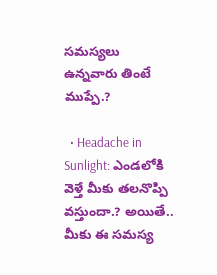సమస్యలు ఉన్నవారు తింటే ముప్పే.?

  • Headache in Sunlight: ఎండలోకి వెళ్తే మీకు తలనొప్పి వస్తుందా.? అయితే.. మీకు ఈ సమస్య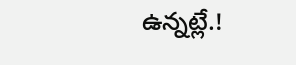ఉన్నట్లే.!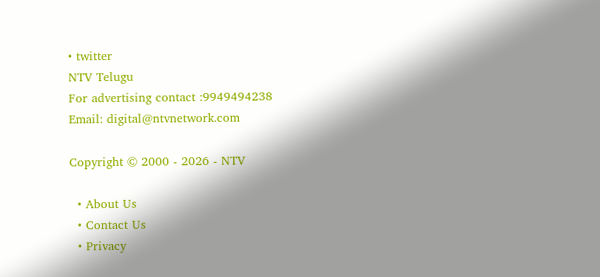• twitter
NTV Telugu
For advertising contact :9949494238
Email: digital@ntvnetwork.com

Copyright © 2000 - 2026 - NTV

  • About Us
  • Contact Us
  • Privacy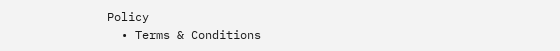Policy
  • Terms & Conditions